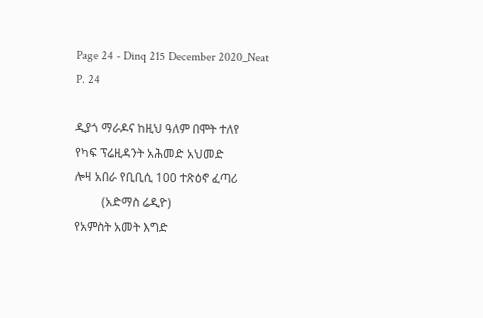Page 24 - Dinq 215 December 2020_Neat
P. 24

ዲያጎ ማራዶና ከዚህ ዓለም በሞት ተለየ             የካፍ ፕሬዚዳንት አሕመድ አህመድ                 ሎዛ አበራ የቢቢሲ 100 ተጽዕኖ ፈጣሪ
         (አድማስ ሬዲዮ)                           የአምስት አመት እግድ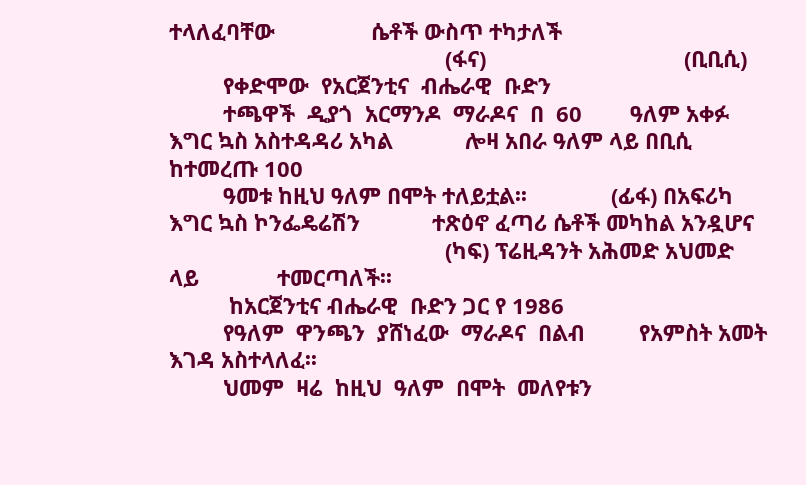ተላለፈባቸው                ሴቶች ውስጥ ተካታለች
                                              (ፋና)                                 (ቢቢሲ)
         የቀድሞው  የአርጀንቲና  ብሔራዊ  ቡድን
         ተጫዋች  ዲያጎ  አርማንዶ  ማራዶና  በ  60        ዓለም አቀፉ እግር ኳስ አስተዳዳሪ አካል            ሎዛ አበራ ዓለም ላይ በቢሲ ከተመረጡ 100
         ዓመቱ ከዚህ ዓለም በሞት ተለይቷል፡፡              (ፊፋ) በአፍሪካ እግር ኳስ ኮንፌዴሬሽን            ተጽዕኖ ፈጣሪ ሴቶች መካከል አንዷሆና
                                              (ካፍ) ፕሬዚዳንት አሕመድ አህመድ ላይ             ተመርጣለች፡፡
          ከአርጀንቲና ብሔራዊ  ቡድን ጋር የ 1986
         የዓለም  ዋንጫን  ያሸነፈው  ማራዶና  በልብ         የአምስት አመት እገዳ አስተላለፈ፡፡
         ህመም  ዛሬ  ከዚህ  ዓለም  በሞት  መለየቱን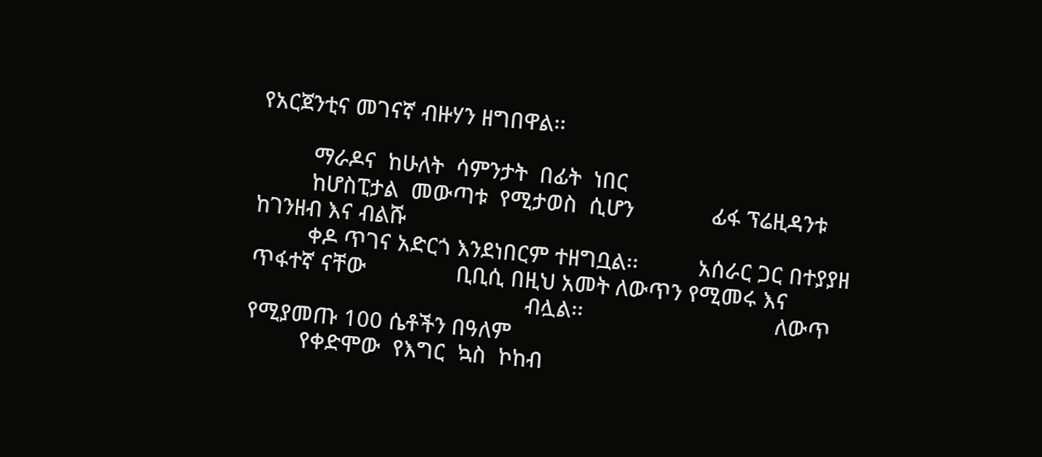የአርጀንቲና መገናኛ ብዙሃን ዘግበዋል፡፡

         ማራዶና  ከሁለት  ሳምንታት  በፊት  ነበር
         ከሆስፒታል  መውጣቱ  የሚታወስ  ሲሆን             ፊፋ ፕሬዚዳንቱ ከገንዘብ እና ብልሹ
         ቀዶ ጥገና አድርጎ እንደነበርም ተዘግቧል፡፡          አሰራር ጋር በተያያዘ ጥፋተኛ ናቸው               ቢቢሲ በዚህ አመት ለውጥን የሚመሩ እና
                                              ብሏል፡፡                                ለውጥ የሚያመጡ 100 ሴቶችን በዓለም
         የቀድሞው  የእግር  ኳስ  ኮከብ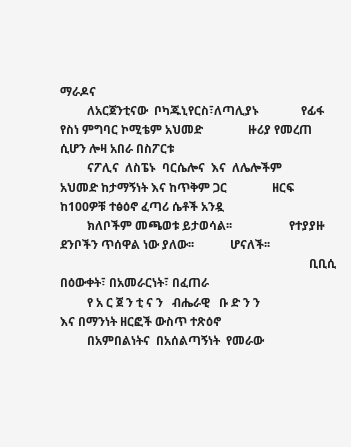ማራዶና
         ለአርጀንቲናው  ቦካጁኒየርስ፣ለጣሊያኑ              የፊፋ የስነ ምግባር ኮሚቴም አህመድ               ዙሪያ የመረጠ ሲሆን ሎዛ አበራ በስፖርቱ
         ናፖሊና  ለስፔኑ  ባርሴሎና  እና  ለሌሎችም         አህመድ ከታማኝነት እና ከጥቅም ጋር               ዘርፍ ከ100ዎቹ ተፅዕኖ ፈጣሪ ሴቶች አንዷ
         ክለቦችም መጫወቱ ይታወሳል፡፡                   የተያያዙ ደንቦችን ጥሰዋል ነው ያለው፡፡            ሆናለች፡፡
                                                                                   ቢቢሲ በዕውቀት፣ በአመራርነት፣ በፈጠራ
         የ አ ር ጀ ን ቲ ና ን   ብሔራዊ   ቡ ድ ን ን                                          እና በማንነት ዘርፎች ውስጥ ተጽዕኖ
         በአምበልነትና  በአሰልጣኝነት  የመራው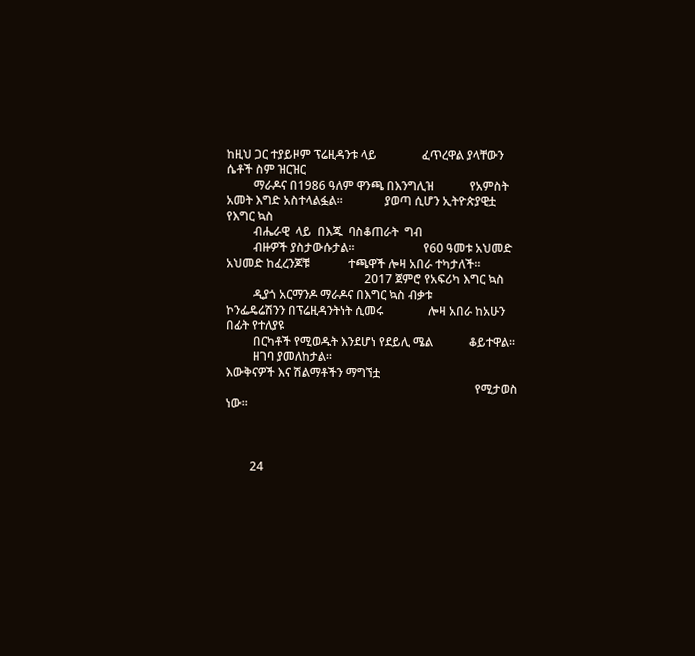ከዚህ ጋር ተያይዞም ፕሬዚዳንቱ ላይ               ፈጥረዋል ያላቸውን ሴቶች ስም ዝርዝር
         ማራዶና በ1986 ዓለም ዋንጫ በእንግሊዝ            የአምስት አመት እግድ አስተላልፏል፡፡              ያወጣ ሲሆን ኢትዮጵያዊቷ የእግር ኳስ
         ብሔራዊ  ላይ  በእጁ  ባስቆጠራት  ግብ
         ብዙዎች ያስታውሱታል፡፡                       የ60 ዓመቱ አህመድ አህመድ ከፈረንጆቹ             ተጫዋች ሎዛ አበራ ተካታለች፡፡
                                              2017 ጀምሮ የአፍሪካ እግር ኳስ
         ዲያጎ አርማንዶ ማራዶና በእግር ኳስ ብቃቱ           ኮንፌዴሬሽንን በፕሬዚዳንትነት ሲመሩ               ሎዛ አበራ ከአሁን በፊት የተለያዩ
         በርካቶች የሚወዱት እንደሆነ የደይሊ ሜል            ቆይተዋል፡፡
         ዘገባ ያመለከታል፡፡                                                              እውቅናዎች እና ሽልማቶችን ማግኘቷ
                                                                                   የሚታወስ ነው፡፡



        24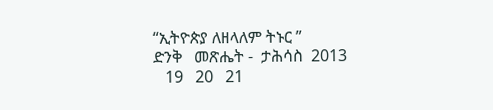“ኢትዮጵያ ለዘላለም ትኑር ”                                                          ድንቅ   መጽሔት -  ታሕሳስ  2013
   19   20   21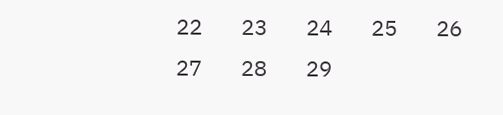22   23   24   25   26   27   28   29